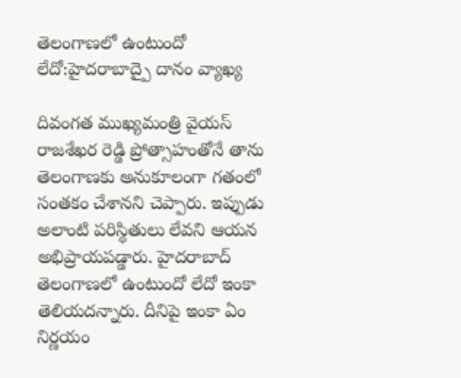తెలంగాణలో ఉంటుందో లేదో:హైదరాబాద్పై దానం వ్యాఖ్య

దివంగత ముఖ్యమంత్రి వైయస్ రాజశేఖర రెడ్డి ప్రోత్సాహంతోనే తాను తెలంగాణకు అనుకూలంగా గతంలో సంతకం చేశానని చెప్పారు. ఇప్పుడు అలాంటి పరిస్థితులు లేవని ఆయన అభిప్రాయపడ్డారు. హైదరాబాద్ తెలంగాణలో ఉంటుందో లేదో ఇంకా తెలియదన్నారు. దీనిపై ఇంకా ఏం నిర్ణయం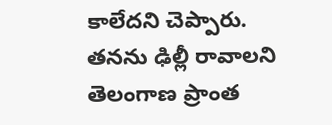కాలేదని చెప్పారు.
తనను ఢిల్లీ రావాలని తెలంగాణ ప్రాంత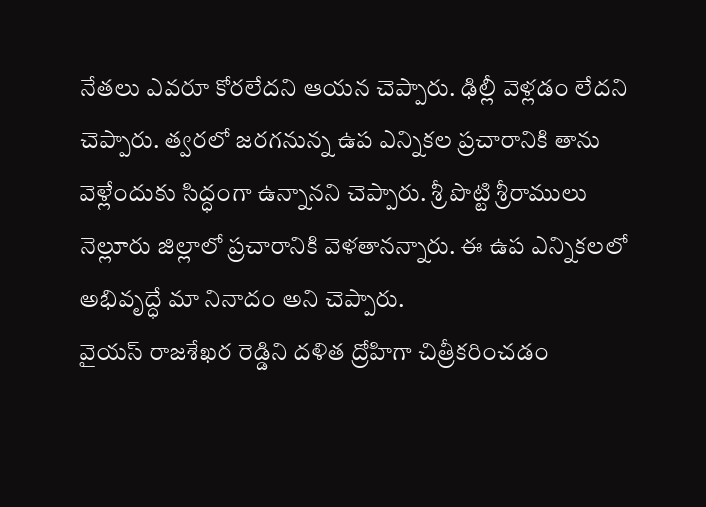నేతలు ఎవరూ కోరలేదని ఆయన చెప్పారు. ఢిల్లీ వెళ్లడం లేదని చెప్పారు. త్వరలో జరగనున్న ఉప ఎన్నికల ప్రచారానికి తాను వెళ్లేందుకు సిద్ధంగా ఉన్నానని చెప్పారు. శ్రీ పొట్టి శ్రీరాములు నెల్లూరు జిల్లాలో ప్రచారానికి వెళతానన్నారు. ఈ ఉప ఎన్నికలలో అభివృద్ధే మా నినాదం అని చెప్పారు.
వైయస్ రాజశేఖర రెడ్డిని దళిత ద్రోహిగా చిత్రీకరించడం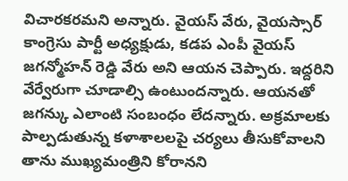విచారకరమని అన్నారు. వైయస్ వేరు, వైయస్సార్ కాంగ్రెసు పార్టీ అధ్యక్షుడు, కడప ఎంపీ వైయస్ జగన్మోహన్ రెడ్డి వేరు అని ఆయన చెప్పారు. ఇద్దరిని వేర్వేరుగా చూడాల్సి ఉంటుందన్నారు. ఆయనతో జగన్కు ఎలాంటి సంబంధం లేదన్నారు. అక్రమాలకు పాల్పడుతున్న కళాశాలలపై చర్యలు తీసుకోవాలని తాను ముఖ్యమంత్రిని కోరానని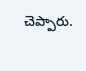చెప్పారు.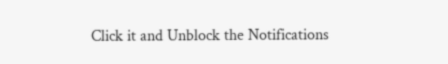Click it and Unblock the Notifications